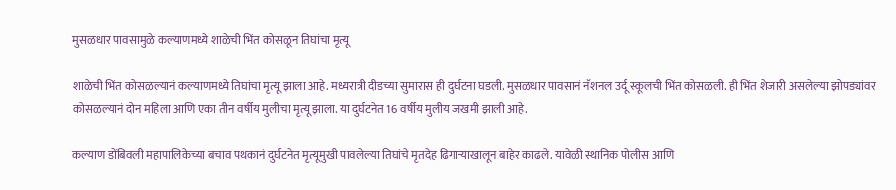मुसळधार पावसामुळे कल्याणमध्ये शाळेची भिंत कोसळून तिघांचा मृत्यू

शाळेची भिंत कोसळल्यानं कल्याणमध्ये तिघांचा मृत्यू झाला आहे. मध्यरात्री दीडच्या सुमारास ही दुर्घटना घडली. मुसळधार पावसानं नॅशनल उर्दू स्कूलची भिंत कोसळली. ही भिंत शेजारी असलेल्या झोपड्यांवर कोसळल्यानं दोन महिला आणि एका तीन वर्षीय मुलीचा मृत्यू झाला. या दुर्घटनेत 16 वर्षीय मुलीय जखमी झाली आहे.

कल्याण डोंबिवली महापालिकेच्या बचाव पथकानं दुर्घटनेत मृत्यूमुखी पावलेल्या तिघांचे मृतदेह ढिगाऱ्याखालून बाहेर काढले. यावेळी स्थानिक पोलीस आणि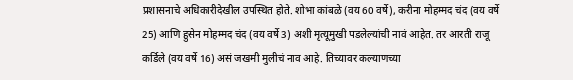प्रशासनाचे अधिकारीदेखील उपस्थित होते. शोभा कांबळे (वय 60 वर्षे), करीना मोहम्मद चंद (वय वर्षे 25) आणि हुसेन मोहम्मद चंद (वय वर्षे 3) अशी मृत्यूमुखी पडलेल्यांची नावं आहेत. तर आरती राजू कर्डिले (वय वर्षे 16) असं जखमी मुलीचं नाव आहे. तिच्यावर कल्याणच्या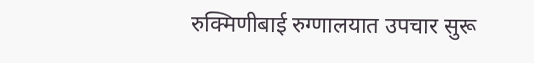रुक्मिणीबाई रुग्णालयात उपचार सुरू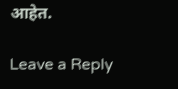आहेत.

Leave a Reply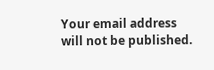Your email address will not be published.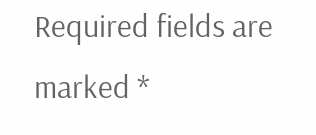Required fields are marked *